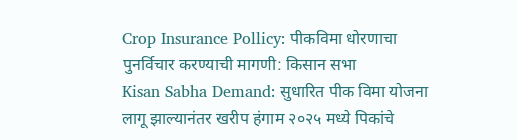Crop Insurance Pollicy: पीकविमा धोरणाचा पुनर्विचार करण्याची मागणी: किसान सभा
Kisan Sabha Demand: सुधारित पीक विमा योजना लागू झाल्यानंतर खरीप हंगाम २०२५ मध्ये पिकांचे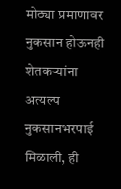मोठ्या प्रमाणावर नुकसान होऊनही शेतकऱ्यांना अत्यल्प नुकसानभरपाई मिळाली, ही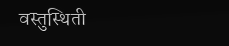वस्तुस्थिती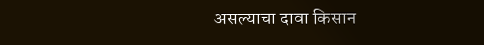असल्याचा दावा किसान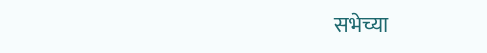सभेच्या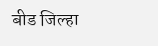बीड जिल्हा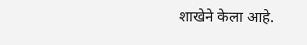शाखेने केला आहे.